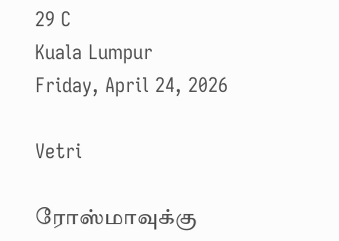29 C
Kuala Lumpur
Friday, April 24, 2026

Vetri

ரோஸ்மாவுக்கு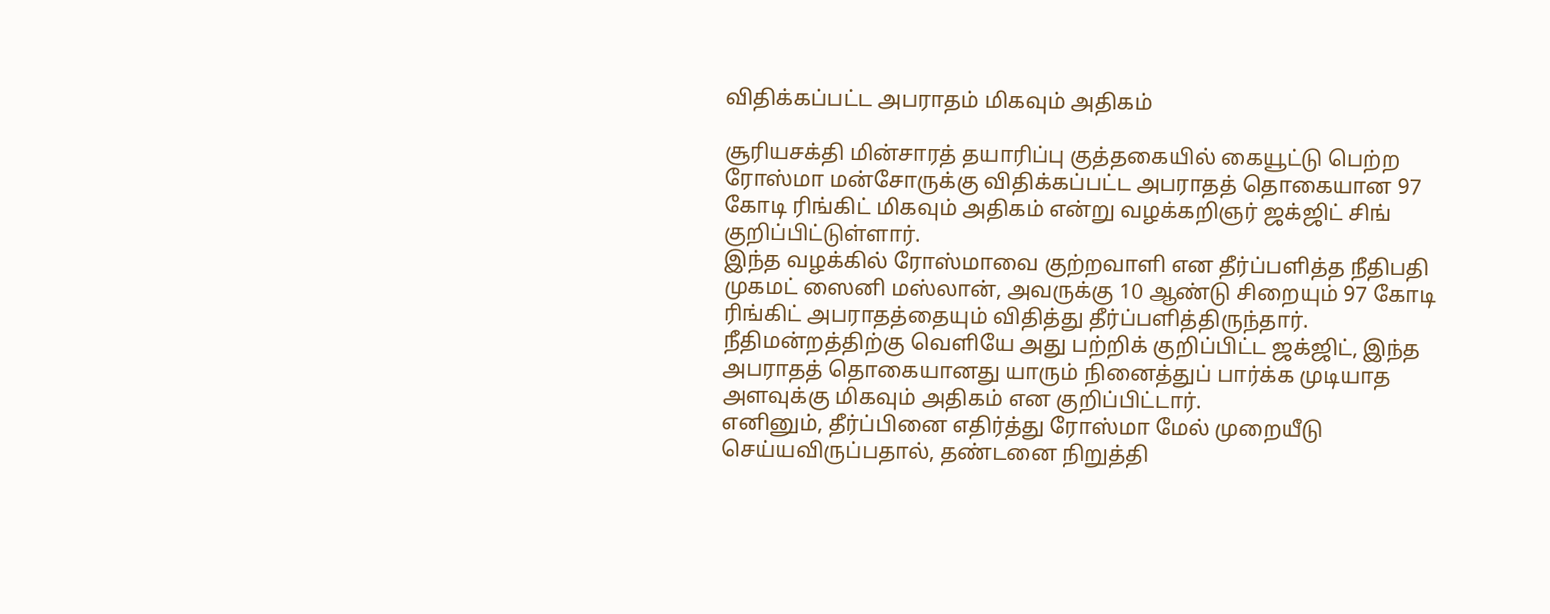விதிக்கப்பட்ட அபராதம் மிகவும் அதிகம்

சூரியசக்தி மின்சாரத் தயாரிப்பு குத்தகையில் கையூட்டு பெற்ற ரோஸ்மா மன்சோருக்கு விதிக்கப்பட்ட அபராதத் தொகையான 97 கோடி ரிங்கிட் மிகவும் அதிகம் என்று வழக்கறிஞர் ஜக்ஜிட் சிங் குறிப்பிட்டுள்ளார்.
இந்த வழக்கில் ரோஸ்மாவை குற்றவாளி என தீர்ப்பளித்த நீதிபதி முகமட் ஸைனி மஸ்லான், அவருக்கு 10 ஆண்டு சிறையும் 97 கோடி ரிங்கிட் அபராதத்தையும் விதித்து தீர்ப்பளித்திருந்தார்.
நீதிமன்றத்திற்கு வெளியே அது பற்றிக் குறிப்பிட்ட ஜக்ஜிட், இந்த அபராதத் தொகையானது யாரும் நினைத்துப் பார்க்க முடியாத அளவுக்கு மிகவும் அதிகம் என குறிப்பிட்டார்.
எனினும், தீர்ப்பினை எதிர்த்து ரோஸ்மா மேல் முறையீடு செய்யவிருப்பதால், தண்டனை நிறுத்தி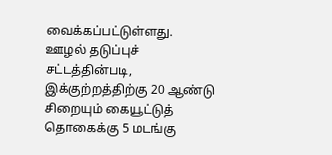வைக்கப்பட்டுள்ளது.
ஊழல் தடுப்புச் சட்டத்தின்படி, இக்குற்றத்திற்கு 20 ஆண்டு சிறையும் கையூட்டுத் தொகைக்கு 5 மடங்கு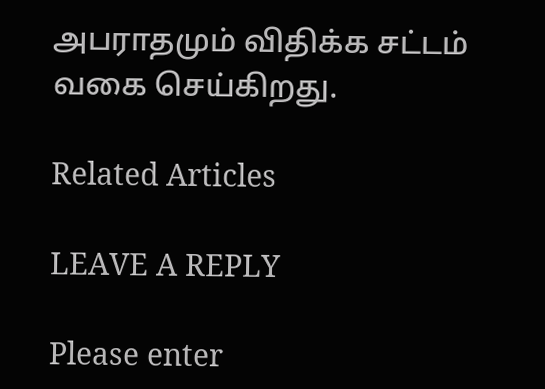அபராதமும் விதிக்க சட்டம் வகை செய்கிறது.

Related Articles

LEAVE A REPLY

Please enter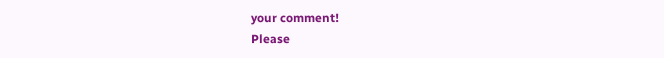your comment!
Please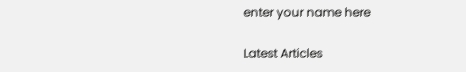enter your name here

Latest Articles